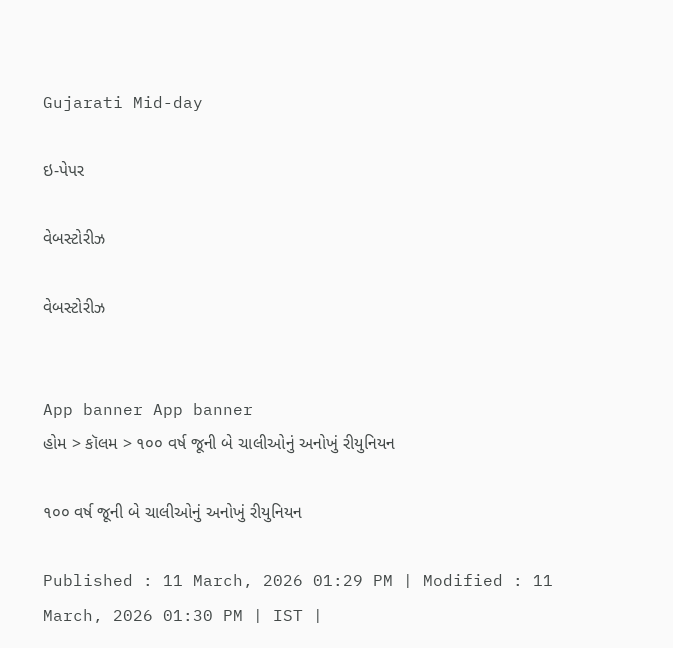Gujarati Mid-day

ઇ-પેપર

વેબસ્ટોરીઝ

વેબસ્ટોરીઝ


App banner App banner
હોમ > કૉલમ > ૧૦૦ વર્ષ જૂની બે ચાલીઓનું અનોખું રીયુનિયન

૧૦૦ વર્ષ જૂની બે ચાલીઓનું અનોખું રીયુનિયન

Published : 11 March, 2026 01:29 PM | Modified : 11 March, 2026 01:30 PM | IST |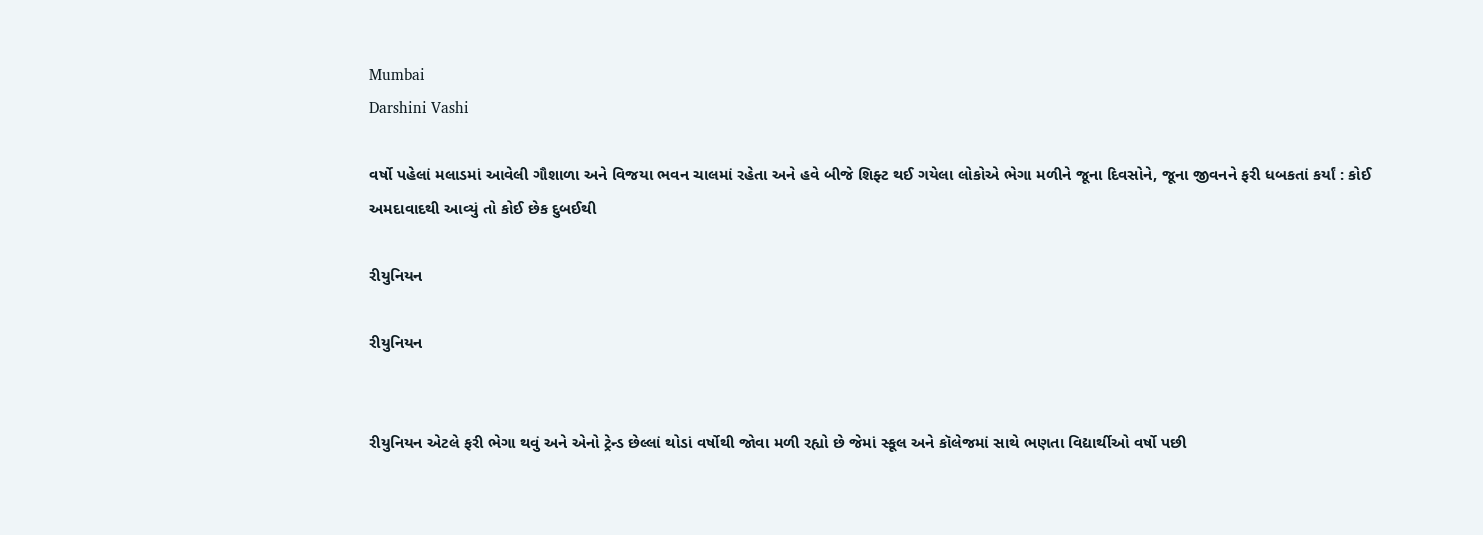Mumbai
Darshini Vashi

વર્ષો પહેલાં મલાડમાં આવેલી ગૌશાળા અને વિજયા ભવન ચાલમાં રહેતા અને હવે બીજે શિફ્ટ થઈ ગયેલા લોકોએ ભેગા મળીને જૂના દિવસોને, જૂના જીવનને ફરી ધબકતાં કર્યાં : કોઈ અમદાવાદથી આવ્યું તો કોઈ છેક દુબઈથી

રીયુનિયન

રીયુનિયન


રીયુનિયન એટલે ફરી ભેગા થવું અને એનો ટ્રેન્ડ છેલ્લાં થોડાં વર્ષોથી જોવા મળી રહ્યો છે જેમાં સ્કૂલ અને કૉલેજમાં સાથે ભણતા વિદ્યાર્થીઓ વર્ષો પછી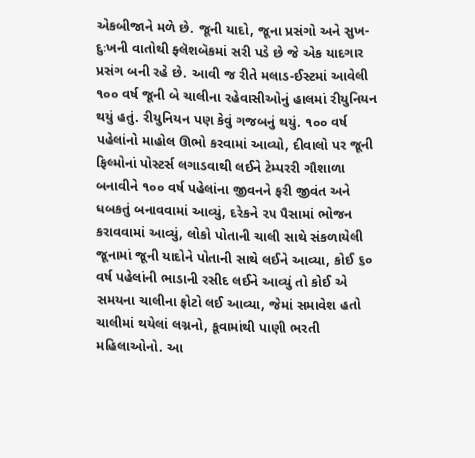એકબીજાને મળે છે. જૂની યાદો, જૂના પ્રસંગો અને સુખ-દુઃખની વાતોથી ફ્લૅશબૅકમાં સરી પડે છે જે એક યાદગાર પ્રસંગ બની રહે છે. આવી જ રીતે મલાડ-ઈસ્ટમાં આવેલી ૧૦૦ વર્ષ જૂની બે ચાલીના રહેવાસીઓનું હાલમાં રીયુનિયન થયું હતું. રીયુનિયન પણ કેવું ગજબનું થયું. ૧૦૦ વર્ષ પહેલાંનો માહોલ ઊભો કરવામાં આવ્યો, દીવાલો પર જૂની ફિલ્મોનાં પોસ્ટર્સ લગાડવાથી લઈને ટેમ્પરરી ગૌશાળા બનાવીને ૧૦૦ વર્ષ પહેલાંના જીવનને ફરી જીવંત અને ધબકતું બનાવવામાં આવ્યું, દરેકને ૨૫ પૈસામાં ભોજન કરાવવામાં આવ્યું, લોકો પોતાની ચાલી સાથે સંકળાયેલી જૂનામાં જૂની યાદોને પોતાની સાથે લઈને આવ્યા, કોઈ ૬૦ વર્ષ પહેલાંની ભાડાની રસીદ લઈને આવ્યું તો કોઈ એ સમયના ચાલીના ફોટો લઈ આવ્યા, જેમાં સમાવેશ હતો ચાલીમાં થયેલાં લગ્નનો, કૂવામાંથી પાણી ભરતી મહિલાઓનો. આ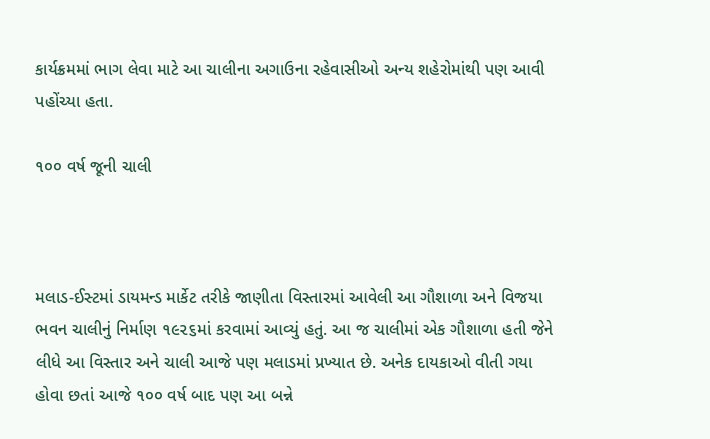કાર્યક્રમમાં ભાગ લેવા માટે આ ચાલીના અગાઉના રહેવાસીઓ અન્ય શહેરોમાંથી પણ આવી પહોંચ્યા હતા.

૧૦૦ વર્ષ જૂની ચાલી



મલાડ-ઈસ્ટમાં ડાયમન્ડ માર્કેટ તરીકે જાણીતા વિસ્તારમાં આવેલી આ ગૌશાળા અને વિજયા ભવન ચાલીનું નિર્માણ ૧૯૨૬માં કરવામાં આવ્યું હતું. આ જ ચાલીમાં એક ગૌશાળા હતી જેને લીધે આ વિસ્તાર અને ચાલી આજે પણ મલાડમાં પ્રખ્યાત છે. અનેક દાયકાઓ વીતી ગયા હોવા છતાં આજે ૧૦૦ વર્ષ બાદ પણ આ બન્ને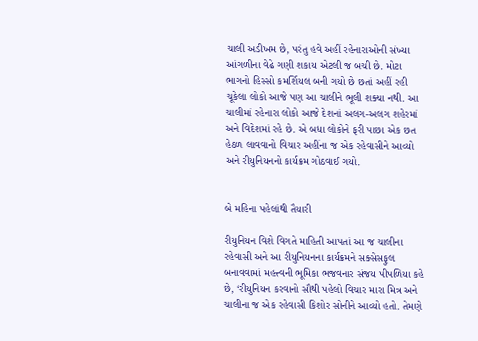ચાલી અડીખમ છે, પરંતુ હવે અહીં રહેનારાઓની સંખ્યા આંગળીના વેઢે ગણી શકાય એટલી જ બચી છે. મોટા ભાગનો હિસ્સો કમર્શિયલ બની ગયો છે છતાં અહીં રહી ચૂકેલા લોકો આજે પણ આ ચાલીને ભૂલી શક્યા નથી. આ ચાલીમાં રહેનારા લોકો આજે દેશનાં અલગ-અલગ શહેરમાં અને વિદેશમાં રહે છે. એ બધા લોકોને ફરી પાછા એક છત હેઠળ લાવવાનો વિચાર અહીંના જ એક રહેવાસીને આવ્યો અને રીયુનિયનનો કાર્યક્રમ ગોઠવાઈ ગયો.


બે મહિના પહેલાંથી તૈયારી

રીયુનિયન વિશે વિગતે માહિતી આપતાં આ જ ચાલીના રહેવાસી અને આ રીયુનિયનના કાર્યક્રમને સક્સેસફુલ બનાવવામાં મહત્ત્વની ભૂમિકા ભજવનાર સંજય પીપળિયા કહે છે, ‘રીયુનિયન કરવાનો સૌથી પહેલો વિચાર મારા મિત્ર અને ચાલીના જ એક રહેવાસી કિશોર સોનીને આવ્યો હતો. તેમણે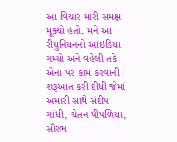આ વિચાર મારી સમક્ષ મૂક્યો હતો. મને આ રીયુનિયનનો આઇડિયા ગમ્યો અને વહેલી તકે એના પર કામ કરવાની શરૂઆત કરી દીધી જેમાં અમારી સાથે સંદીપ ગાંધી, ચેતન પીપળિયા, સૌરભ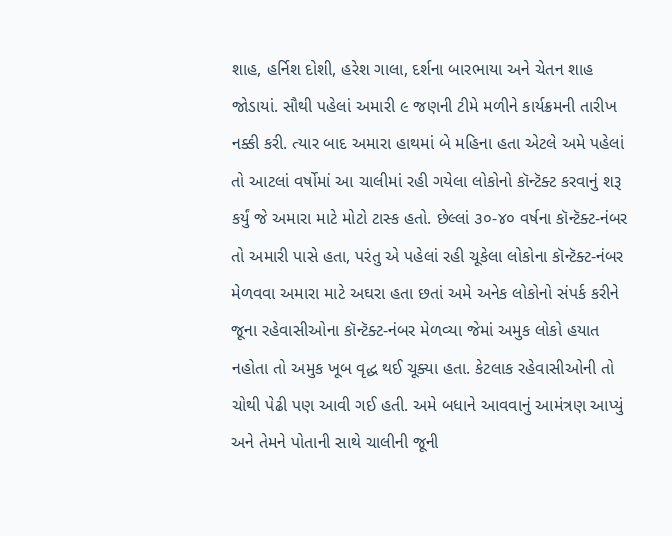શાહ, હર્નિશ દોશી, હરેશ ગાલા, દર્શના બારભાયા અને ચેતન શાહ જોડાયાં. સૌથી પહેલાં અમારી ૯ જણની ટીમે મળીને કાર્યક્રમની તારીખ નક્કી કરી. ત્યાર બાદ અમારા હાથમાં બે મહિના હતા એટલે અમે પહેલાં તો આટલાં વર્ષોમાં આ ચાલીમાં રહી ગયેલા લોકોનો કૉન્ટૅક્ટ કરવાનું શરૂ કર્યું જે અમારા માટે મોટો ટાસ્ક હતો. છેલ્લાં ૩૦-૪૦ વર્ષના કૉન્ટૅક્ટ-નંબર તો અમારી પાસે હતા, પરંતુ એ પહેલાં રહી ચૂકેલા લોકોના કૉન્ટૅક્ટ-નંબર મેળવવા અમારા માટે અઘરા હતા છતાં અમે અનેક લોકોનો સંપર્ક કરીને જૂના રહેવાસીઓના કૉન્ટૅક્ટ-નંબર મેળવ્યા જેમાં અમુક લોકો હયાત નહોતા તો અમુક ખૂબ વૃદ્ધ થઈ ચૂક્યા હતા. કેટલાક રહેવાસીઓની તો ચોથી પેઢી પણ આવી ગઈ હતી. અમે બધાને આવવાનું આમંત્રણ આપ્યું અને તેમને પોતાની સાથે ચાલીની જૂની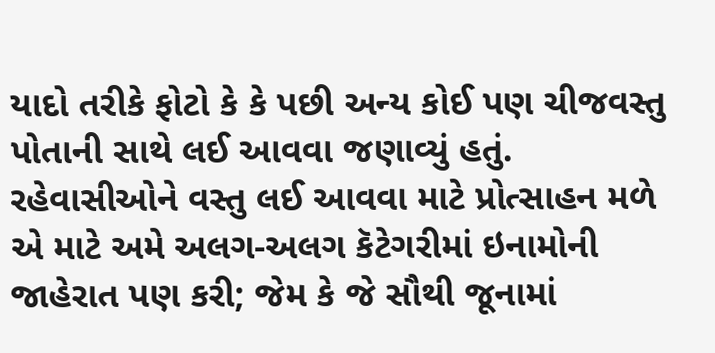યાદો તરીકે ફોટો કે કે પછી અન્ય કોઈ પણ ચીજવસ્તુ પોતાની સાથે લઈ આવવા જણાવ્યું હતું. રહેવાસીઓને વસ્તુ લઈ આવવા માટે પ્રોત્સાહન મળે એ માટે અમે અલગ-અલગ કૅટેગરીમાં ઇનામોની જાહેરાત પણ કરી; જેમ કે જે સૌથી જૂનામાં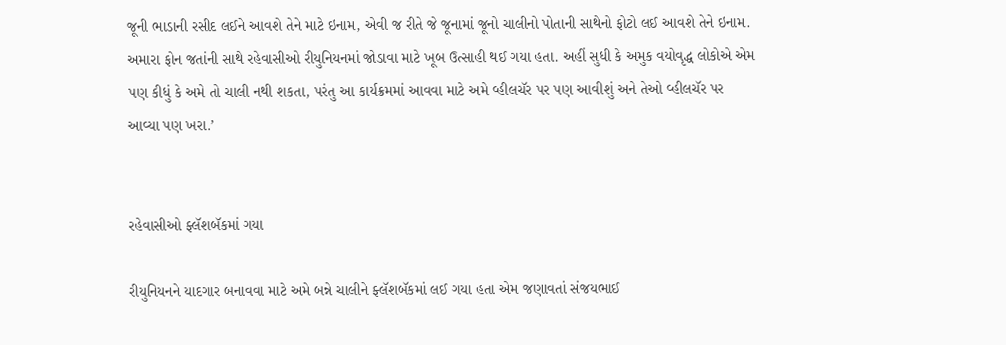જૂની ભાડાની રસીદ લઈને આવશે તેને માટે ઇનામ, એવી જ રીતે જે જૂનામાં જૂનો ચાલીનો પોતાની સાથેનો ફોટો લઈ આવશે તેને ઇનામ. અમારા ફોન જતાંની સાથે રહેવાસીઓ રીયુનિયનમાં જોડાવા માટે ખૂબ ઉત્સાહી થઈ ગયા હતા. અહીં સુધી કે અમુક વયોવૃદ્ધ લોકોએ એમ પણ કીધું કે અમે તો ચાલી નથી શકતા, પરંતુ આ કાર્યક્રમમાં આવવા માટે અમે વ્હીલચૅર પર પણ આવીશું અને તેઓ વ્હીલચૅર પર આવ્યા પણ ખરા.’


રહેવાસીઓ ફ્લૅશબૅકમાં ગયા

રીયુનિયનને યાદગાર બનાવવા માટે અમે બન્ને ચાલીને ફ્લૅશબૅકમાં લઈ ગયા હતા એમ જણાવતાં સંજયભાઈ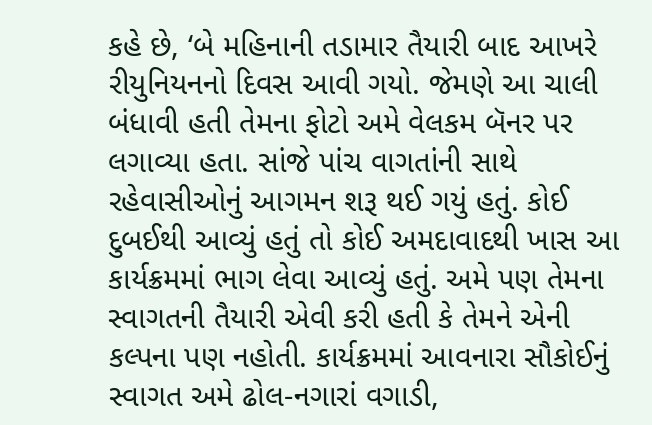કહે છે, ‘બે મહિનાની તડામાર તૈયારી બાદ આખરે રીયુનિયનનો દિવસ આવી ગયો. જેમણે આ ચાલી બંધાવી હતી તેમના ફોટો અમે વેલકમ બૅનર પર લગાવ્યા હતા. સાંજે પાંચ વાગતાંની સાથે રહેવાસીઓનું આગમન શરૂ થઈ ગયું હતું. કોઈ દુબઈથી આવ્યું હતું તો કોઈ અમદાવાદથી ખાસ આ કાર્યક્રમમાં ભાગ લેવા આવ્યું હતું. અમે પણ તેમના સ્વાગતની તૈયારી એવી કરી હતી કે તેમને એની કલ્પના પણ નહોતી. કાર્યક્રમમાં આવનારા સૌકોઈનું સ્વાગત અમે ઢોલ-નગારાં વગાડી,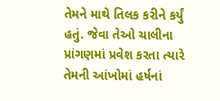તેમને માથે તિલક કરીને કર્યું હતું. જેવા તેઓ ચાલીના પ્રાંગણમાં પ્રવેશ કરતા ત્યારે તેમની આંખોમાં હર્ષનાં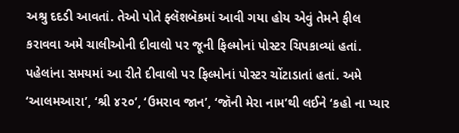અશ્રુ દદડી આવતાં. તેઓ પોતે ફ્લૅશબૅકમાં આવી ગયા હોય એવું તેમને ફીલ કરાવવા અમે ચાલીઓની દીવાલો પર જૂની ફિલ્મોનાં પોસ્ટર ચિપકાવ્યાં હતાં. પહેલાંના સમયમાં આ રીતે દીવાલો પર ફિલ્મોનાં પોસ્ટર ચોંટાડાતાં હતાં. અમે ‘આલમઆરા’, ‘શ્રી ૪૨૦’, ‘ઉમરાવ જાન’, ‘જૉની મેરા નામ’થી લઈને ‘કહો ના પ્યાર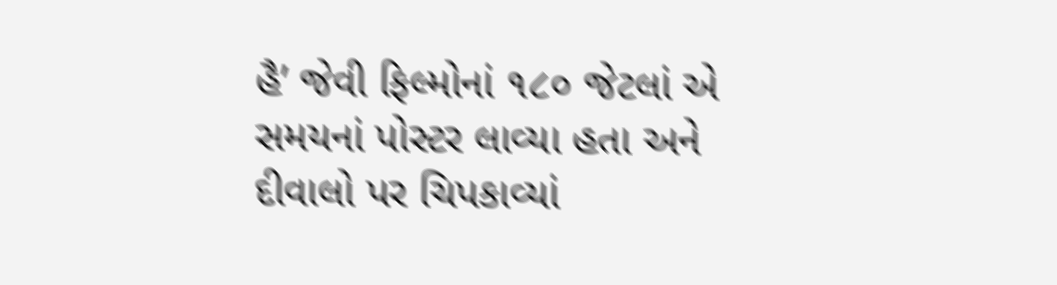હૈ’ જેવી ફિલ્મોનાં ૧૮૦ જેટલાં એ સમયનાં પોસ્ટર લાવ્યા હતા અને દીવાલો પર ચિપકાવ્યાં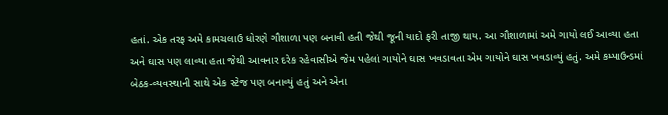હતાં. એક તરફ અમે કામચલાઉ ધોરણે ગૌશાળા પણ બનાવી હતી જેથી જૂની યાદો ફરી તાજી થાય. આ ગૌશાળામાં અમે ગાયો લઈ આવ્યા હતા અને ઘાસ પણ લાવ્યા હતા જેથી આવનાર દરેક રહેવાસીએ જેમ પહેલાં ગાયોને ઘાસ ખવડાવતા એમ ગાયોને ઘાસ ખવડાવ્યું હતું. અમે કમ્પાઉન્ડમાં બેઠક-વ્યવસ્થાની સાથે એક સ્ટેજ પણ બનાવ્યું હતું અને એના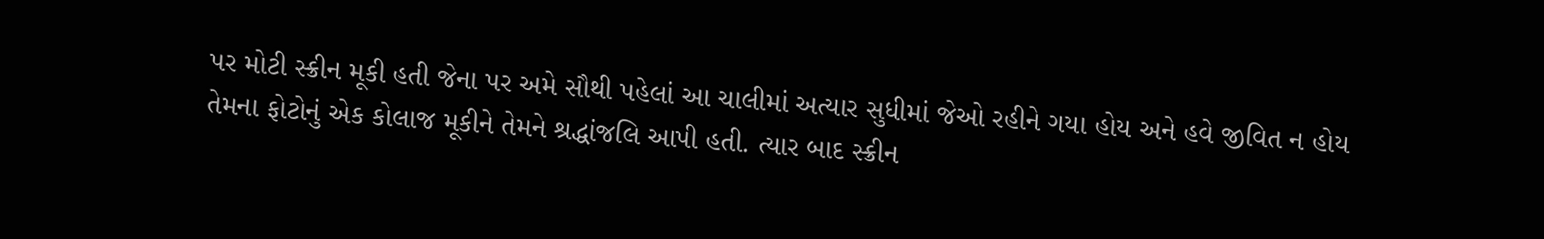પર મોટી સ્ક્રીન મૂકી હતી જેના પર અમે સૌથી પહેલાં આ ચાલીમાં અત્યાર સુધીમાં જેઓ રહીને ગયા હોય અને હવે જીવિત ન હોય તેમના ફોટોનું એક કોલાજ મૂકીને તેમને શ્રદ્ધાંજલિ આપી હતી. ત્યાર બાદ સ્ક્રીન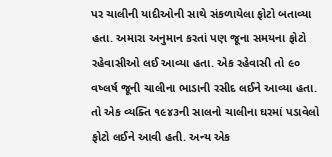પર ચાલીની યાદીઓની સાથે સંકળાયેલા ફોટો બતાવ્યા હતા. અમારા અનુમાન કરતાં પણ જૂના સમયના ફોટો રહેવાસીઓ લઈ આવ્યા હતા. એક રહેવાસી તો ૯૦ વષ્લર્ષ જૂની ચાલીના ભાડાની રસીદ લઈને આવ્યા હતા. તો એક વ્યક્તિ ૧૯૪૩ની સાલનો ચાલીના ઘરમાં પડાવેલો ફોટો લઈને આવી હતી. અન્ય એક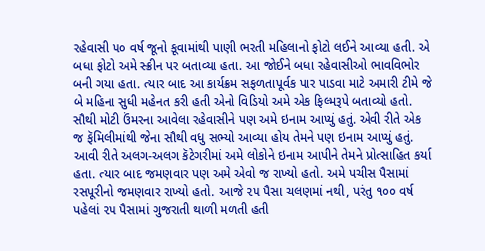રહેવાસી ૫૦ વર્ષ જૂનો કૂવામાંથી પાણી ભરતી મહિલાનો ફોટો લઈને આવ્યા હતી. એ બધા ફોટો અમે સ્ક્રીન પર બતાવ્યા હતા. આ જોઈને બધા રહેવાસીઓ ભાવવિભોર બની ગયા હતા. ત્યાર બાદ આ કાર્યક્રમ સફળતાપૂર્વક પાર પાડવા માટે અમારી ટીમે જે બે મહિના સુધી મહેનત કરી હતી એનો વિડિયો અમે એક ફિલ્મરૂપે બતાવ્યો હતો. સૌથી મોટી ઉંમરના આવેલા રહેવાસીને પણ અમે ઇનામ આપ્યું હતું. એવી રીતે એક જ ફૅમિલીમાંથી જેના સૌથી વધુ સભ્યો આવ્યા હોય તેમને પણ ઇનામ આપ્યું હતું. આવી રીતે અલગ-અલગ કૅટેગરીમાં અમે લોકોને ઇનામ આપીને તેમને પ્રોત્સાહિત કર્યા હતા. ત્યાર બાદ જમણવાર પણ અમે એવો જ રાખ્યો હતો. અમે પચીસ પૈસામાં રસપૂરીનો જમણવાર રાખ્યો હતો. આજે ૨૫ પૈસા ચલણમાં નથી, પરંતુ ૧૦૦ વર્ષ પહેલાં ૨૫ પૈસામાં ગુજરાતી થાળી મળતી‍ હતી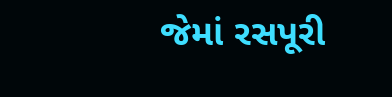જેમાં રસપૂરી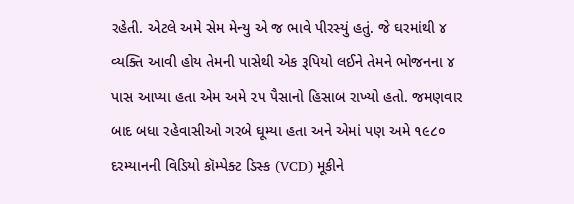રહેતી. એટલે અમે સેમ મેન્યુ એ જ ભાવે પીરસ્યું હતું. જે ઘરમાંથી ૪ વ્યક્તિ આવી હોય તેમની પાસેથી એક રૂપિયો લઈને તેમને ભોજનના ૪ પાસ આપ્યા હતા એમ અમે ૨૫ પૈસાનો હિસાબ રાખ્યો હતો. જમણવાર બાદ બધા રહેવાસીઓ ગરબે ઘૂમ્યા હતા અને એમાં પણ અમે ૧૯૮૦ દરમ્યાનની વિડિયો કૉમ્પેક્ટ ડિસ્ક (VCD) મૂકીને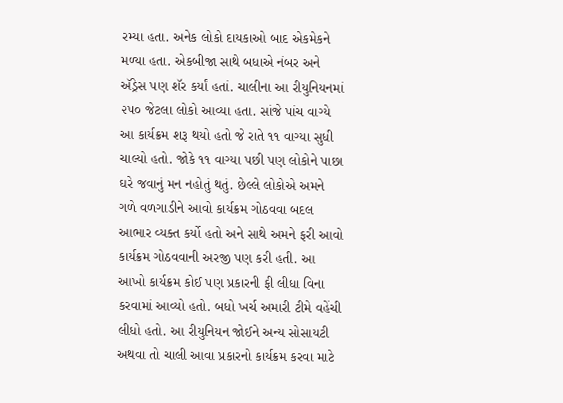રમ્યા હતા. અનેક લોકો દાયકાઓ બાદ એકમેકને મળ્યા હતા. એકબીજા સાથે બધાએ નંબર અને ઍડ્રેસ પણ શૅર કર્યાં હતાં. ચાલીના આ રીયુનિયનમાં ૨૫૦ જેટલા લોકો આવ્યા હતા. સાંજે પાંચ વાગ્યે આ કાર્યક્રમ શરૂ થયો હતો જે રાતે ૧૧ વાગ્યા સુધી ચાલ્યો હતો. જોકે ૧૧ વાગ્યા પછી પણ લોકોને પાછા ઘરે જવાનું મન નહોતું થતું. છેલ્લે લોકોએ અમને ગળે વળગાડીને આવો કાર્યક્રમ ગોઠવવા બદલ આભાર વ્યક્ત કર્યો હતો અને સાથે અમને ફરી આવો કાર્યક્રમ ગોઠવવાની અરજી પણ કરી હતી. આ આખો કાર્યક્રમ કોઈ પણ પ્રકારની ફી લીધા વિના કરવામાં આવ્યો હતો. બધો ખર્ચ અમારી ટીમે વહેંચી લીધો હતો. આ રીયુનિયન જોઈને અન્ય સોસાયટી અથવા તો ચાલી આવા પ્રકારનો કાર્યક્રમ કરવા માટે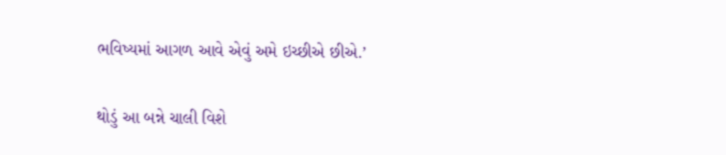ભવિષ્યમાં આગળ આવે એવું અમે ઇચ્છીએ છીએ.’

થોડું આ બન્ને ચાલી વિશે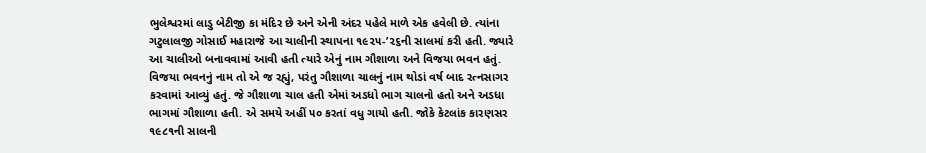ભુલેશ્વરમાં લાડુ બેટીજી કા મંદિર છે અને એની અંદર પહેલે માળે એક હવેલી છે. ત્યાંના ગટુલાલજી ગોસાઈ મહારાજે આ ચાલીની સ્થાપના ૧૯૨૫-’૨૬ની સાલમાં કરી હતી. જ્યારે આ ચાલીઓ બનાવવામાં આવી હતી ત્યારે એનું નામ ગૌશાળા અને વિજયા ભવન હતું. વિજયા ભવનનું નામ તો એ જ રહ્યું, પરંતુ ગૌશાળા ચાલનું નામ થોડાં વર્ષ બાદ રત્નસાગર કરવામાં આવ્યું હતું. જે ગૌશાળા ચાલ હતી એમાં અડધો ભાગ ચાલનો હતો અને અડધા ભાગમાં ગૌશાળા હતી. એ સમયે અહીં ૫૦ કરતાં વધુ ગાયો હતી. જોકે કેટલાંક કારણસર ૧૯૮૧ની સાલની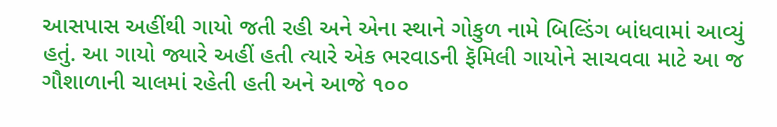આસપાસ અહીંથી ગાયો જતી રહી અને એના સ્થાને ગોકુળ નામે બિલ્ડિંગ બાંધવામાં આવ્યું હતું. આ ગાયો જ્યારે અહીં હતી ત્યારે એક ભરવાડની ફૅમિલી ગાયોને સાચવવા માટે આ જ ગૌશાળાની ચાલમાં રહેતી હતી અને આજે ૧૦૦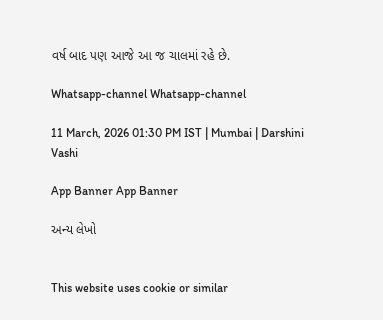વર્ષ બાદ પણ આજે આ જ ચાલમાં રહે છે.

Whatsapp-channel Whatsapp-channel

11 March, 2026 01:30 PM IST | Mumbai | Darshini Vashi

App Banner App Banner

અન્ય લેખો


This website uses cookie or similar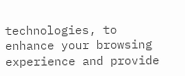technologies, to enhance your browsing experience and provide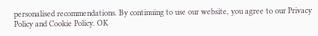personalised recommendations. By continuing to use our website, you agree to our Privacy Policy and Cookie Policy. OK